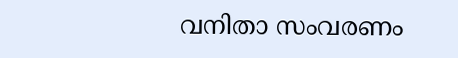വനിതാ സംവരണം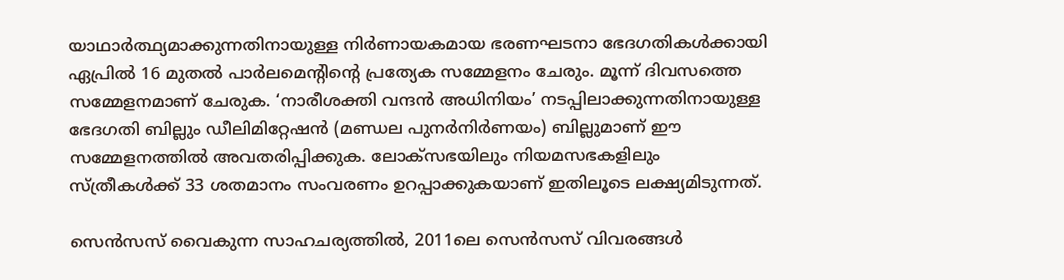യാഥാർത്ഥ്യമാക്കുന്നതിനായുള്ള നിർണായകമായ ഭരണഘടനാ ഭേദഗതികൾക്കായി ഏപ്രിൽ 16 മുതൽ പാർലമെന്‍റിന്‍റെ പ്രത്യേക സമ്മേളനം ചേരും. മൂന്ന് ദിവസത്തെ സമ്മേളനമാണ് ചേരുക. ‘നാരീശക്തി വന്ദൻ അധിനിയം’ നടപ്പിലാക്കുന്നതിനായുള്ള ഭേദഗതി ബില്ലും ഡീലിമിറ്റേഷൻ (മണ്ഡല പുനർനിർണയം) ബില്ലുമാണ് ഈ സമ്മേളനത്തിൽ അവതരിപ്പിക്കുക. ലോക്സഭയിലും നിയമസഭകളിലും സ്ത്രീകൾക്ക് 33 ശതമാനം സംവരണം ഉറപ്പാക്കുകയാണ് ഇതിലൂടെ ലക്ഷ്യമിടുന്നത്.

സെൻസസ് വൈകുന്ന സാഹചര്യത്തിൽ, 2011ലെ സെൻസസ് വിവരങ്ങൾ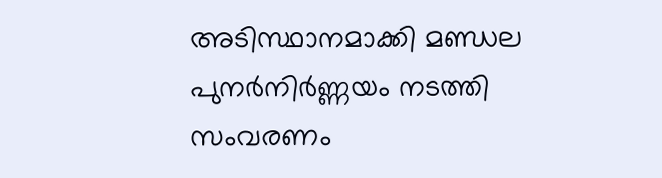അടിസ്ഥാനമാക്കി മണ്ഡല പുനർനിർണ്ണയം നടത്തി സംവരണം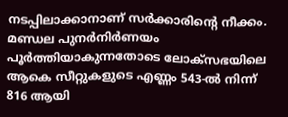നടപ്പിലാക്കാനാണ് സർക്കാരിന്‍റെ നീക്കം. മണ്ഡല പുനർനിർണയം പൂർത്തിയാകുന്നതോടെ ലോക്സഭയിലെ ആകെ സീറ്റുകളുടെ എണ്ണം 543-ൽ നിന്ന് 816 ആയി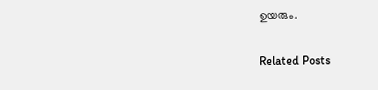ഉയരും.

Related Posts